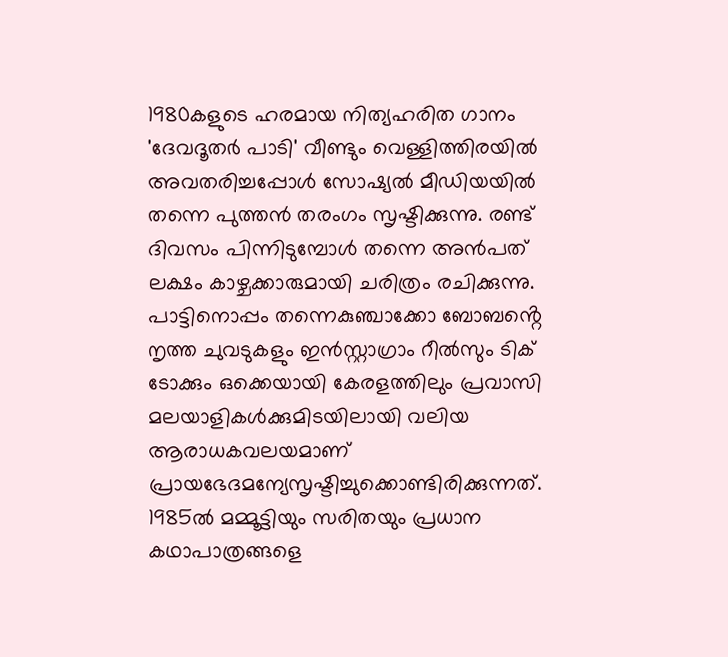1980കളുടെ ഹരമായ നിത്യഹരിത ഗാനം 'ദേവദൂതർ പാടി' വീണ്ടും വെള്ളിത്തിരയിൽ അവതരിച്ചപ്പോൾ സോഷ്യൽ മീഡിയയിൽ തന്നെ പുത്തൻ തരംഗം സൃഷ്ടിക്കുന്നു. രണ്ട് ദിവസം പിന്നിടുമ്പോൾ തന്നെ അൻപത് ലക്ഷം കാഴ്ചക്കാരുമായി ചരിത്രം രചിക്കുന്നു.
പാട്ടിനൊപ്പം തന്നെകുഞ്ചാക്കോ ബോബൻ്റെ നൃത്ത ചുവടുകളും ഇൻസ്റ്റാഗ്രാം റീൽസും ടിക് ടോക്കും ഒക്കെയായി കേരളത്തിലും പ്രവാസി മലയാളികൾക്കുമിടയിലായി വലിയ ആരാധകവലയമാണ് പ്രായഭേദമന്യേസൃഷ്ടിച്ചുക്കൊണ്ടിരിക്കുന്നത്. 1985ൽ മമ്മൂട്ടിയും സരിതയും പ്രധാന കഥാപാത്രങ്ങളെ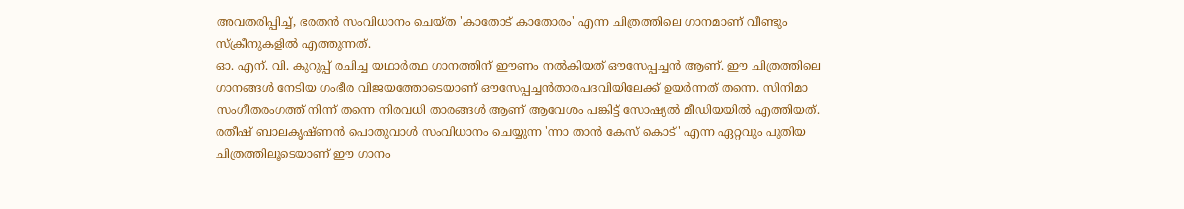അവതരിപ്പിച്ച്, ഭരതൻ സംവിധാനം ചെയ്ത 'കാതോട് കാതോരം' എന്ന ചിത്രത്തിലെ ഗാനമാണ് വീണ്ടും സ്ക്രീനുകളിൽ എത്തുന്നത്.
ഓ. എന്. വി. കുറുപ്പ് രചിച്ച യഥാർത്ഥ ഗാനത്തിന് ഈണം നൽകിയത് ഔസേപ്പച്ചൻ ആണ്. ഈ ചിത്രത്തിലെ ഗാനങ്ങൾ നേടിയ ഗംഭീര വിജയത്തോടെയാണ് ഔസേപ്പച്ചൻതാരപദവിയിലേക്ക് ഉയർന്നത് തന്നെ. സിനിമാ സംഗീതരംഗത്ത് നിന്ന് തന്നെ നിരവധി താരങ്ങൾ ആണ് ആവേശം പങ്കിട്ട് സോഷ്യൽ മീഡിയയിൽ എത്തിയത്.
രതീഷ് ബാലകൃഷ്ണൻ പൊതുവാൾ സംവിധാനം ചെയ്യുന്ന 'ന്നാ താൻ കേസ് കൊട്' എന്ന ഏറ്റവും പുതിയ ചിത്രത്തിലൂടെയാണ് ഈ ഗാനം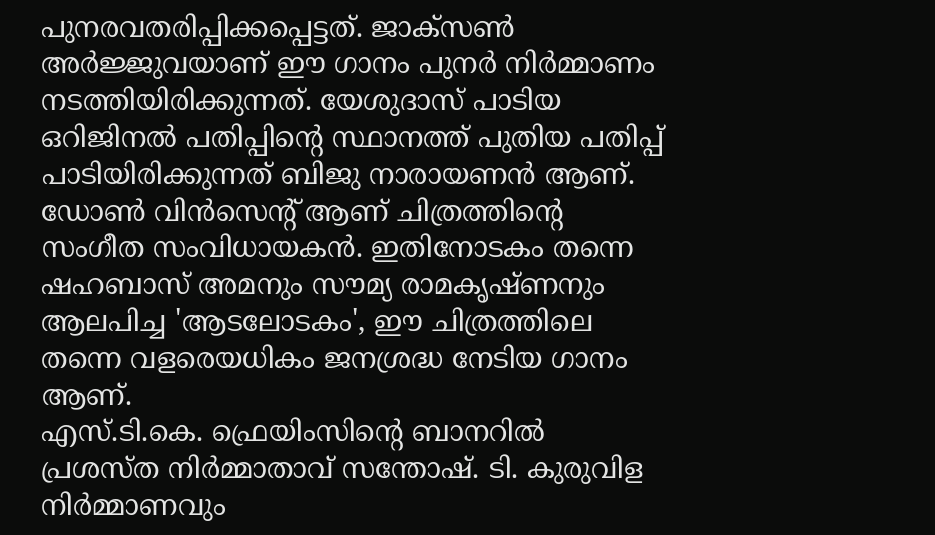പുനരവതരിപ്പിക്കപ്പെട്ടത്. ജാക്സൺ അർജ്ജുവയാണ് ഈ ഗാനം പുനർ നിർമ്മാണം നടത്തിയിരിക്കുന്നത്. യേശുദാസ് പാടിയ ഒറിജിനൽ പതിപ്പിൻ്റെ സ്ഥാനത്ത് പുതിയ പതിപ്പ് പാടിയിരിക്കുന്നത് ബിജു നാരായണൻ ആണ്. ഡോൺ വിൻസെന്റ് ആണ് ചിത്രത്തിൻ്റെ സംഗീത സംവിധായകൻ. ഇതിനോടകം തന്നെ ഷഹബാസ് അമനും സൗമ്യ രാമകൃഷ്ണനും ആലപിച്ച 'ആടലോടകം', ഈ ചിത്രത്തിലെ തന്നെ വളരെയധികം ജനശ്രദ്ധ നേടിയ ഗാനം ആണ്.
എസ്.ടി.കെ. ഫ്രെയിംസിൻ്റെ ബാനറിൽ പ്രശസ്ത നിർമ്മാതാവ് സന്തോഷ്. ടി. കുരുവിള നിർമ്മാണവും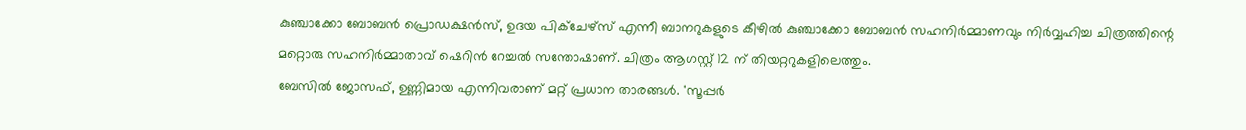കുഞ്ചാക്കോ ബോബൻ പ്രൊഡക്ഷൻസ്, ഉദയ പിക്ചേഴ്സ് എന്നീ ബാനറുകളുടെ കീഴിൽ കുഞ്ചാക്കോ ബോബൻ സഹനിർമ്മാണവും നിർവ്വഹിച്ച ചിത്രത്തിന്റെ മറ്റൊരു സഹനിർമ്മാതാവ് ഷെറിൻ റേച്ചൽ സന്തോഷാണ്. ചിത്രം ആഗസ്റ്റ് 12 ന് തിയറ്ററുകളിലെത്തും.
ബേസിൽ ജോസഫ്, ഉണ്ണിമായ എന്നിവരാണ് മറ്റ് പ്രധാന താരങ്ങൾ. 'സൂപ്പർ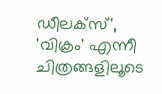ഡീലക്സ്', 'വിക്രം' എന്നീ ചിത്രങ്ങളിലൂടെ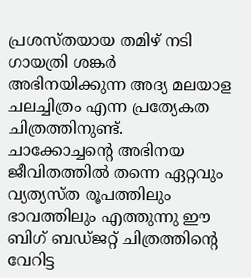പ്രശസ്തയായ തമിഴ് നടി ഗായത്രി ശങ്കർ അഭിനയിക്കുന്ന അദ്യ മലയാള ചലച്ചിത്രം എന്ന പ്രത്യേകത ചിത്രത്തിനുണ്ട്.
ചാക്കോച്ചൻ്റെ അഭിനയ ജീവിതത്തിൽ തന്നെ ഏറ്റവും വ്യത്യസ്ത രൂപത്തിലും ഭാവത്തിലും എത്തുന്നു ഈ ബിഗ് ബഡ്ജറ്റ് ചിത്രത്തിന്റെ വേറിട്ട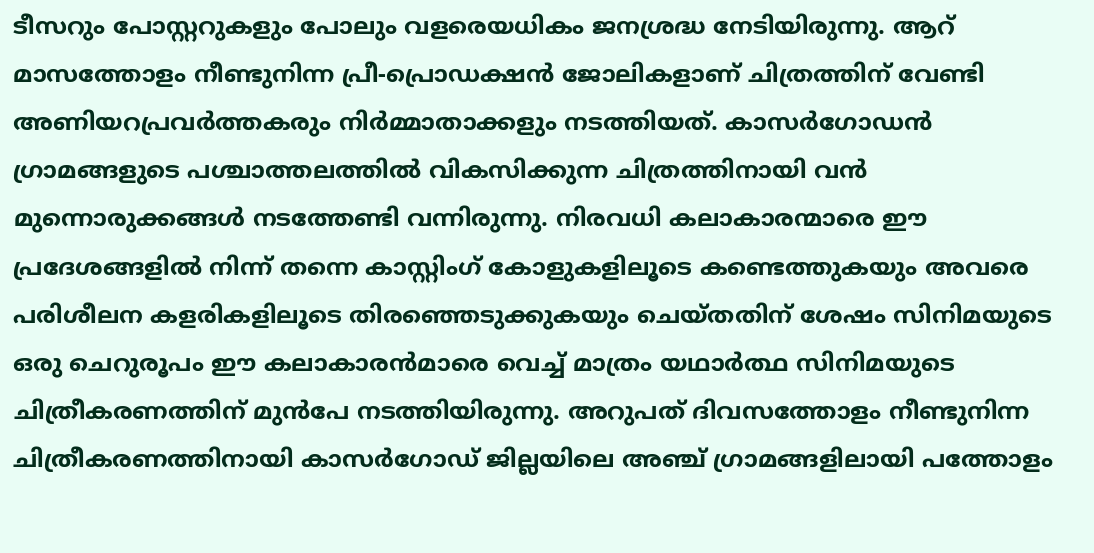ടീസറും പോസ്റ്ററുകളും പോലും വളരെയധികം ജനശ്രദ്ധ നേടിയിരുന്നു. ആറ് മാസത്തോളം നീണ്ടുനിന്ന പ്രീ-പ്രൊഡക്ഷൻ ജോലികളാണ് ചിത്രത്തിന് വേണ്ടി അണിയറപ്രവർത്തകരും നിർമ്മാതാക്കളും നടത്തിയത്. കാസർഗോഡൻ ഗ്രാമങ്ങളുടെ പശ്ചാത്തലത്തിൽ വികസിക്കുന്ന ചിത്രത്തിനായി വൻ മുന്നൊരുക്കങ്ങൾ നടത്തേണ്ടി വന്നിരുന്നു. നിരവധി കലാകാരന്മാരെ ഈ പ്രദേശങ്ങളിൽ നിന്ന് തന്നെ കാസ്റ്റിംഗ് കോളുകളിലൂടെ കണ്ടെത്തുകയും അവരെ പരിശീലന കളരികളിലൂടെ തിരഞ്ഞെടുക്കുകയും ചെയ്തതിന് ശേഷം സിനിമയുടെ ഒരു ചെറുരൂപം ഈ കലാകാരൻമാരെ വെച്ച് മാത്രം യഥാർത്ഥ സിനിമയുടെ ചിത്രീകരണത്തിന് മുൻപേ നടത്തിയിരുന്നു. അറുപത് ദിവസത്തോളം നീണ്ടുനിന്ന ചിത്രീകരണത്തിനായി കാസർഗോഡ് ജില്ലയിലെ അഞ്ച് ഗ്രാമങ്ങളിലായി പത്തോളം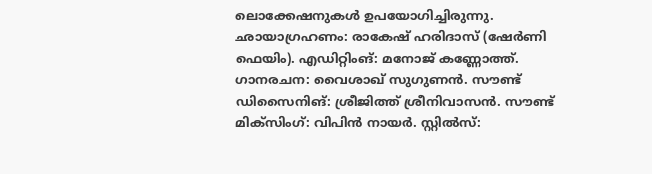ലൊക്കേഷനുകൾ ഉപയോഗിച്ചിരുന്നു.
ഛായാഗ്രഹണം: രാകേഷ് ഹരിദാസ് (ഷേർണി ഫെയിം). എഡിറ്റിംങ്: മനോജ് കണ്ണോത്ത്. ഗാനരചന: വൈശാഖ് സുഗുണൻ. സൗണ്ട് ഡിസൈനിങ്: ശ്രീജിത്ത് ശ്രീനിവാസൻ. സൗണ്ട് മിക്സിംഗ്: വിപിൻ നായർ. സ്റ്റിൽസ്: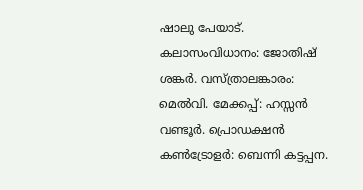ഷാലു പേയാട്. കലാസംവിധാനം: ജോതിഷ് ശങ്കർ. വസ്ത്രാലങ്കാരം: മെൽവി. മേക്കപ്പ്: ഹസ്സൻ വണ്ടൂർ. പ്രൊഡക്ഷൻ കൺട്രോളർ: ബെന്നി കട്ടപ്പന.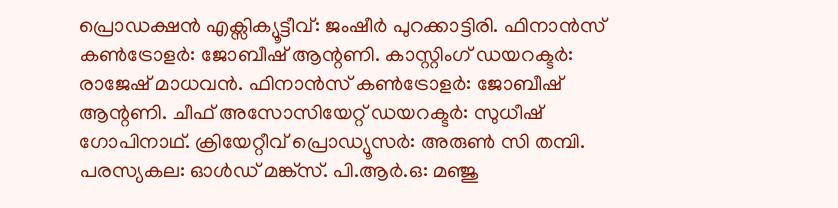പ്രൊഡക്ഷൻ എക്സിക്യൂട്ടീവ്: ജംഷീർ പുറക്കാട്ടിരി. ഫിനാൻസ് കൺട്രോളർ: ജോബീഷ് ആന്റണി. കാസ്റ്റിംഗ് ഡയറക്ടർ: രാജേഷ് മാധവൻ. ഫിനാൻസ് കൺട്രോളർ: ജോബീഷ് ആന്റണി. ചീഫ് അസോസിയേറ്റ് ഡയറക്ടർ: സുധീഷ് ഗോപിനാഥ്. ക്രിയേറ്റീവ് പ്രൊഡ്യൂസർ: അരുൺ സി തമ്പി. പരസ്യകല: ഓൾഡ് മങ്ക്സ്. പി.ആർ.ഒ: മഞ്ജു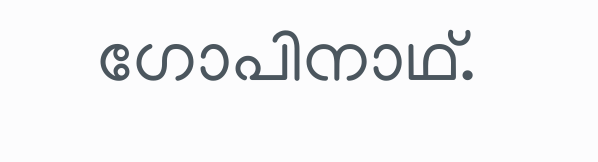ഗോപിനാഥ്.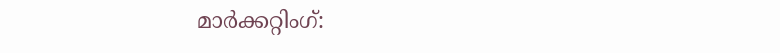മാർക്കറ്റിംഗ്: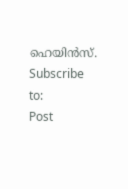ഹെയിൻസ്.
Subscribe to:
Post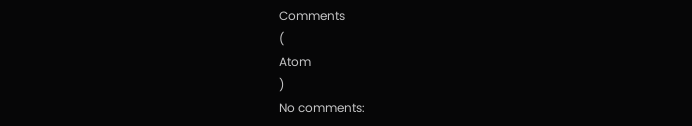Comments
(
Atom
)
No comments: